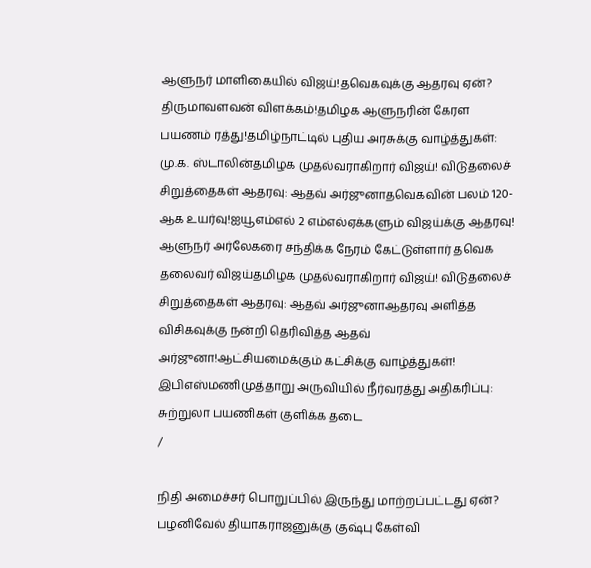ஆளுநர் மாளிகையில் விஜய்!தவெகவுக்கு ஆதரவு ஏன்? திருமாவளவன் விளக்கம்!தமிழக ஆளுநரின் கேரள பயணம் ரத்து!தமிழ்நாட்டில் புதிய அரசுக்கு வாழ்த்துகள்: மு.க. ஸ்டாலின்தமிழக முதல்வராகிறார் விஜய்! விடுதலைச் சிறுத்தைகள் ஆதரவு: ஆதவ் அர்ஜுனாதவெகவின் பலம் 120-ஆக உயர்வு!ஐயூஎம்எல் 2 எம்எல்ஏக்களும் விஜய்க்கு ஆதரவு! ஆளுநர் அர்லேகரை சந்திக்க நேரம் கேட்டுள்ளார் தவெக தலைவர் விஜய்தமிழக முதல்வராகிறார் விஜய்! விடுதலைச் சிறுத்தைகள் ஆதரவு: ஆதவ் அர்ஜுனாஆதரவு அளித்த விசிகவுக்கு நன்றி தெரிவித்த ஆதவ் அர்ஜுனா!ஆட்சியமைக்கும் கட்சிக்கு வாழ்த்துகள்! இபிஎஸ்மணிமுத்தாறு அருவியில் நீர்வரத்து அதிகரிப்பு: சுற்றுலா பயணிகள் குளிக்க தடை
/

நிதி அமைச்சர் பொறுப்பில் இருந்து மாற்றப்பட்டது ஏன்? பழனிவேல் தியாகராஜனுக்கு குஷ்பு கேள்வி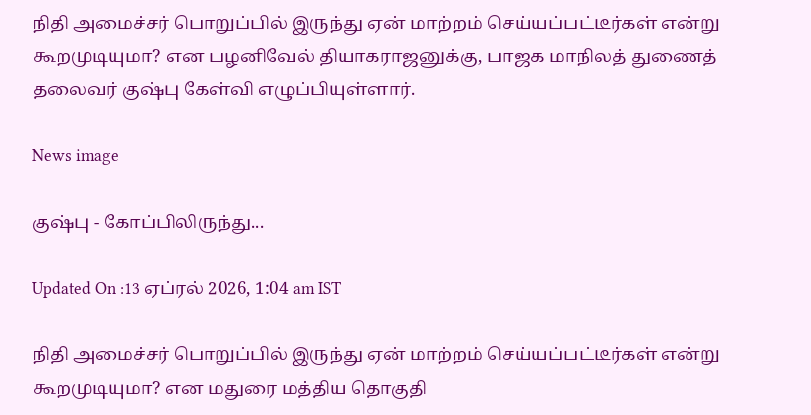நிதி அமைச்சர் பொறுப்பில் இருந்து ஏன் மாற்றம் செய்யப்பட்டீர்கள் என்று கூறமுடியுமா? என பழனிவேல் தியாகராஜனுக்கு, பாஜக மாநிலத் துணைத் தலைவர் குஷ்பு கேள்வி எழுப்பியுள்ளார்.

News image

குஷ்பு - கோப்பிலிருந்து...

Updated On :13 ஏப்ரல் 2026, 1:04 am IST

நிதி அமைச்சர் பொறுப்பில் இருந்து ஏன் மாற்றம் செய்யப்பட்டீர்கள் என்று கூறமுடியுமா? என மதுரை மத்திய தொகுதி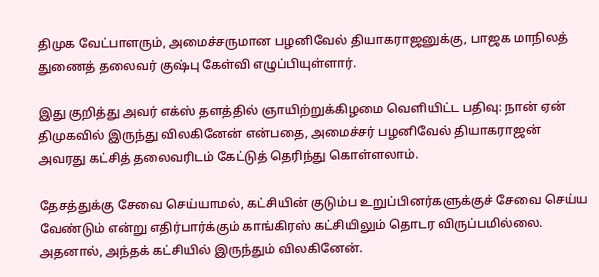திமுக வேட்பாளரும், அமைச்சருமான பழனிவேல் தியாகராஜனுக்கு, பாஜக மாநிலத் துணைத் தலைவர் குஷ்பு கேள்வி எழுப்பியுள்ளார்.

இது குறித்து அவர் எக்ஸ் தளத்தில் ஞாயிற்றுக்கிழமை வெளியிட்ட பதிவு: நான் ஏன் திமுகவில் இருந்து விலகினேன் என்பதை, அமைச்சர் பழனிவேல் தியாகராஜன் அவரது கட்சித் தலைவரிடம் கேட்டுத் தெரிந்து கொள்ளலாம்.

தேசத்துக்கு சேவை செய்யாமல், கட்சியின் குடும்ப உறுப்பினர்களுக்குச் சேவை செய்ய வேண்டும் என்று எதிர்பார்க்கும் காங்கிரஸ் கட்சியிலும் தொடர விருப்பமில்லை. அதனால், அந்தக் கட்சியில் இருந்தும் விலகினேன்.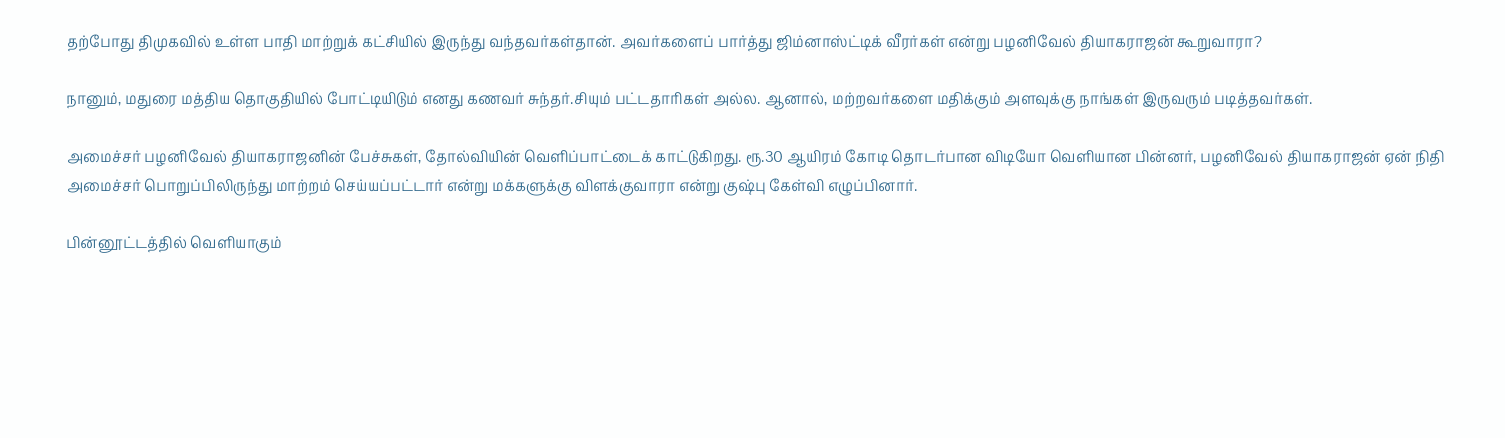தற்போது திமுகவில் உள்ள பாதி மாற்றுக் கட்சியில் இருந்து வந்தவர்கள்தான். அவர்களைப் பார்த்து ஜிம்னாஸ்ட்டிக் வீரர்கள் என்று பழனிவேல் தியாகராஜன் கூறுவாரா?

நானும், மதுரை மத்திய தொகுதியில் போட்டியிடும் எனது கணவர் சுந்தர்.சியும் பட்டதாரிகள் அல்ல. ஆனால், மற்றவர்களை மதிக்கும் அளவுக்கு நாங்கள் இருவரும் படித்தவர்கள்.

அமைச்சர் பழனிவேல் தியாகராஜனின் பேச்சுகள், தோல்வியின் வெளிப்பாட்டைக் காட்டுகிறது. ரூ.30 ஆயிரம் கோடி தொடர்பான விடியோ வெளியான பின்னர், பழனிவேல் தியாகராஜன் ஏன் நிதி அமைச்சர் பொறுப்பிலிருந்து மாற்றம் செய்யப்பட்டார் என்று மக்களுக்கு விளக்குவாரா என்று குஷ்பு கேள்வி எழுப்பினார்.

பின்னூட்டத்தில் வெளியாகும்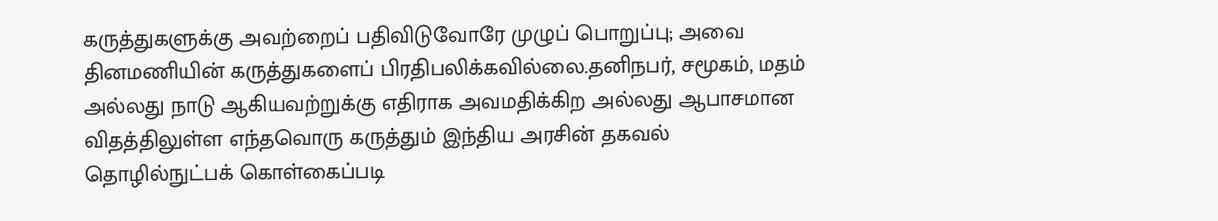கருத்துகளுக்கு அவற்றைப் பதிவிடுவோரே முழுப் பொறுப்பு; அவை தினமணியின் கருத்துகளைப் பிரதிபலிக்கவில்லை.தனிநபர், சமூகம், மதம் அல்லது நாடு ஆகியவற்றுக்கு எதிராக அவமதிக்கிற அல்லது ஆபாசமான விதத்திலுள்ள எந்தவொரு கருத்தும் இந்திய அரசின் தகவல் தொழில்நுட்பக் கொள்கைப்படி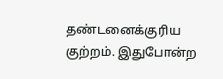தண்டனைக்குரிய குற்றம். இதுபோன்ற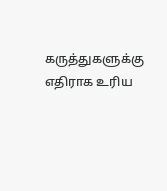கருத்துகளுக்கு எதிராக உரிய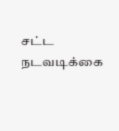சட்ட நடவடிக்கை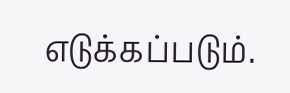எடுக்கப்படும்.